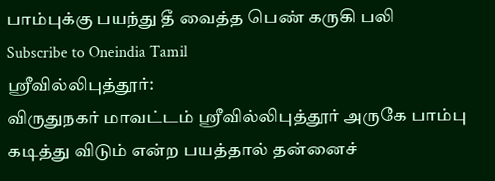பாம்புக்கு பயந்து தீ வைத்த பெண் கருகி பலி
Subscribe to Oneindia Tamil
ஸ்ரீவில்லிபுத்தூர்:
விருதுநகர் மாவட்டம் ஸ்ரீவில்லிபுத்தூர் அருகே பாம்பு கடித்து விடும் என்ற பயத்தால் தன்னைச்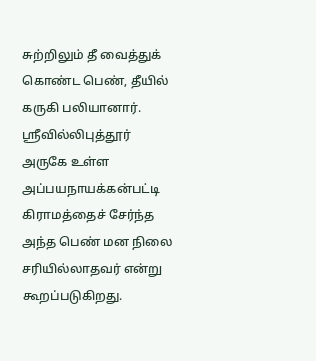சுற்றிலும் தீ வைத்துக் கொண்ட பெண், தீயில் கருகி பலியானார்.
ஸ்ரீவில்லிபுத்தூர் அருகே உள்ள அப்பயநாயக்கன்பட்டி கிராமத்தைச் சேர்ந்த அந்த பெண் மன நிலை சரியில்லாதவர் என்று கூறப்படுகிறது.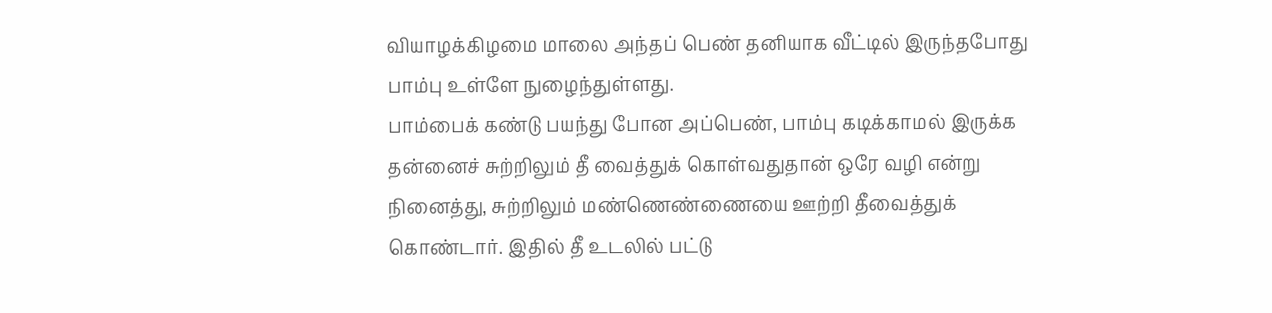வியாழக்கிழமை மாலை அந்தப் பெண் தனியாக வீட்டில் இருந்தபோது பாம்பு உள்ளே நுழைந்துள்ளது.
பாம்பைக் கண்டு பயந்து போன அப்பெண், பாம்பு கடிக்காமல் இருக்க தன்னைச் சுற்றிலும் தீ வைத்துக் கொள்வதுதான் ஒரே வழி என்று நினைத்து, சுற்றிலும் மண்ணெண்ணையை ஊற்றி தீவைத்துக் கொண்டார். இதில் தீ உடலில் பட்டு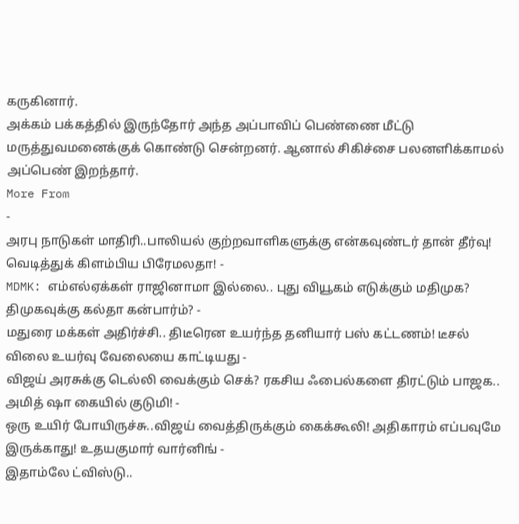கருகினார்.
அக்கம் பக்கத்தில் இருந்தோர் அந்த அப்பாவிப் பெண்ணை மீட்டு மருத்துவமனைக்குக் கொண்டு சென்றனர். ஆனால் சிகிச்சை பலனளிக்காமல் அப்பெண் இறந்தார்.
More From
-
அரபு நாடுகள் மாதிரி..பாலியல் குற்றவாளிகளுக்கு என்கவுண்டர் தான் தீர்வு! வெடித்துக் கிளம்பிய பிரேமலதா! -
MDMK: எம்எல்ஏக்கள் ராஜினாமா இல்லை.. புது வியூகம் எடுக்கும் மதிமுக? திமுகவுக்கு கல்தா கன்பார்ம்? -
மதுரை மக்கள் அதிர்ச்சி.. திடீரென உயர்ந்த தனியார் பஸ் கட்டணம்! டீசல் விலை உயர்வு வேலையை காட்டியது -
விஜய் அரசுக்கு டெல்லி வைக்கும் செக்? ரகசிய ஃபைல்களை திரட்டும் பாஜக.. அமித் ஷா கையில் குடுமி! -
ஒரு உயிர் போயிருச்சு..விஜய் வைத்திருக்கும் கைக்கூலி! அதிகாரம் எப்பவுமே இருக்காது! உதயகுமார் வார்னிங் -
இதாம்லே ட்விஸ்டு..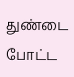துண்டை போட்ட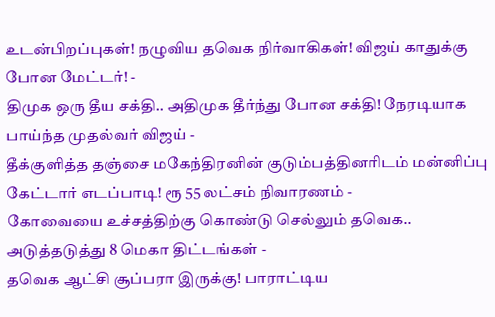உடன்பிறப்புகள்! நழுவிய தவெக நிர்வாகிகள்! விஜய் காதுக்கு போன மேட்டர்! -
திமுக ஒரு தீய சக்தி.. அதிமுக தீர்ந்து போன சக்தி! நேரடியாக பாய்ந்த முதல்வர் விஜய் -
தீக்குளித்த தஞ்சை மகேந்திரனின் குடும்பத்தினரிடம் மன்னிப்பு கேட்டார் எடப்பாடி! ரூ 55 லட்சம் நிவாரணம் -
கோவையை உச்சத்திற்கு கொண்டு செல்லும் தவெக.. அடுத்தடுத்து 8 மெகா திட்டங்கள் -
தவெக ஆட்சி சூப்பரா இருக்கு! பாராட்டிய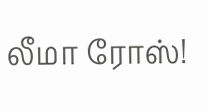லீமா ரோஸ்!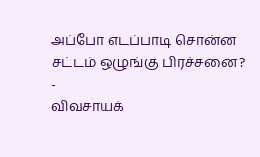அப்போ எடப்பாடி சொன்ன சட்டம் ஒழுங்கு பிரச்சனை? -
விவசாயக்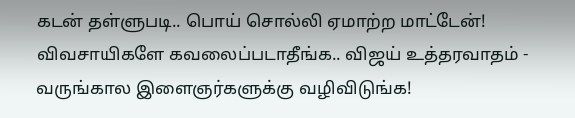கடன் தள்ளுபடி.. பொய் சொல்லி ஏமாற்ற மாட்டேன்! விவசாயிகளே கவலைப்படாதீங்க.. விஜய் உத்தரவாதம் -
வருங்கால இளைஞர்களுக்கு வழிவிடுங்க!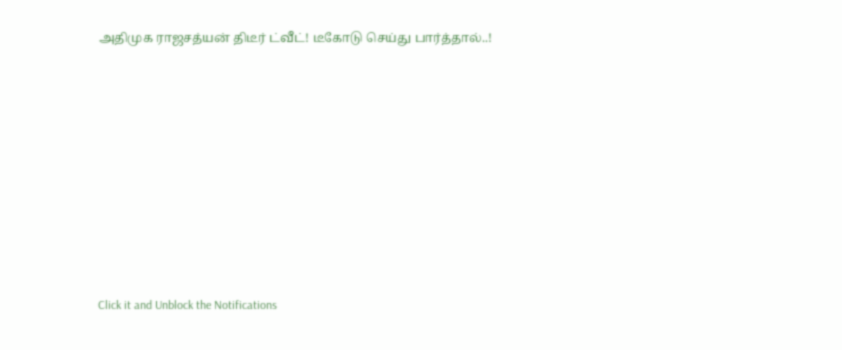அதிமுக ராஜசத்யன் திடீர் ட்வீட்! டீகோடு செய்து பார்த்தால்..!












Click it and Unblock the Notifications